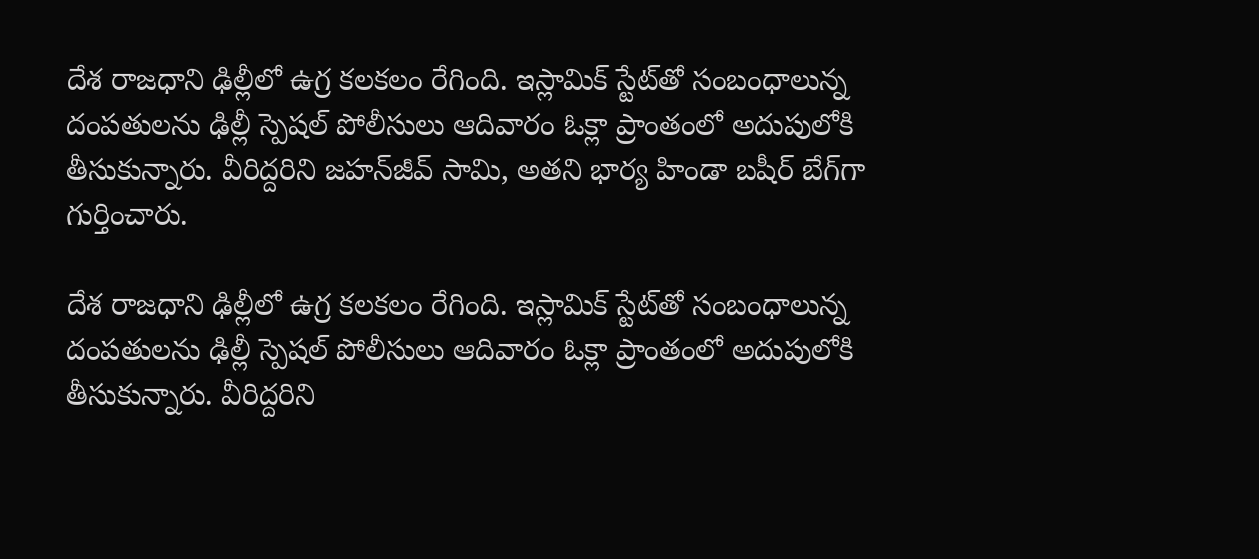దేశ రాజధాని ఢిల్లీలో ఉగ్ర కలకలం రేగింది. ఇస్లామిక్ స్టేట్‌తో సంబంధాలున్న దంపతులను ఢిల్లీ స్పెషల్ పోలీసులు ఆదివారం ఓక్లా ప్రాంతంలో అదుపులోకి తీసుకున్నారు. వీరిద్దరిని జహన్‌జీవ్ సామి, అతని భార్య హిండా బషీర్ బేగ్‌గా గుర్తించారు.

దేశ రాజధాని ఢిల్లీలో ఉగ్ర కలకలం రేగింది. ఇస్లామిక్ స్టేట్‌తో సంబంధాలున్న దంపతులను ఢిల్లీ స్పెషల్ పోలీసులు ఆదివారం ఓక్లా ప్రాంతంలో అదుపులోకి తీసుకున్నారు. వీరిద్దరిని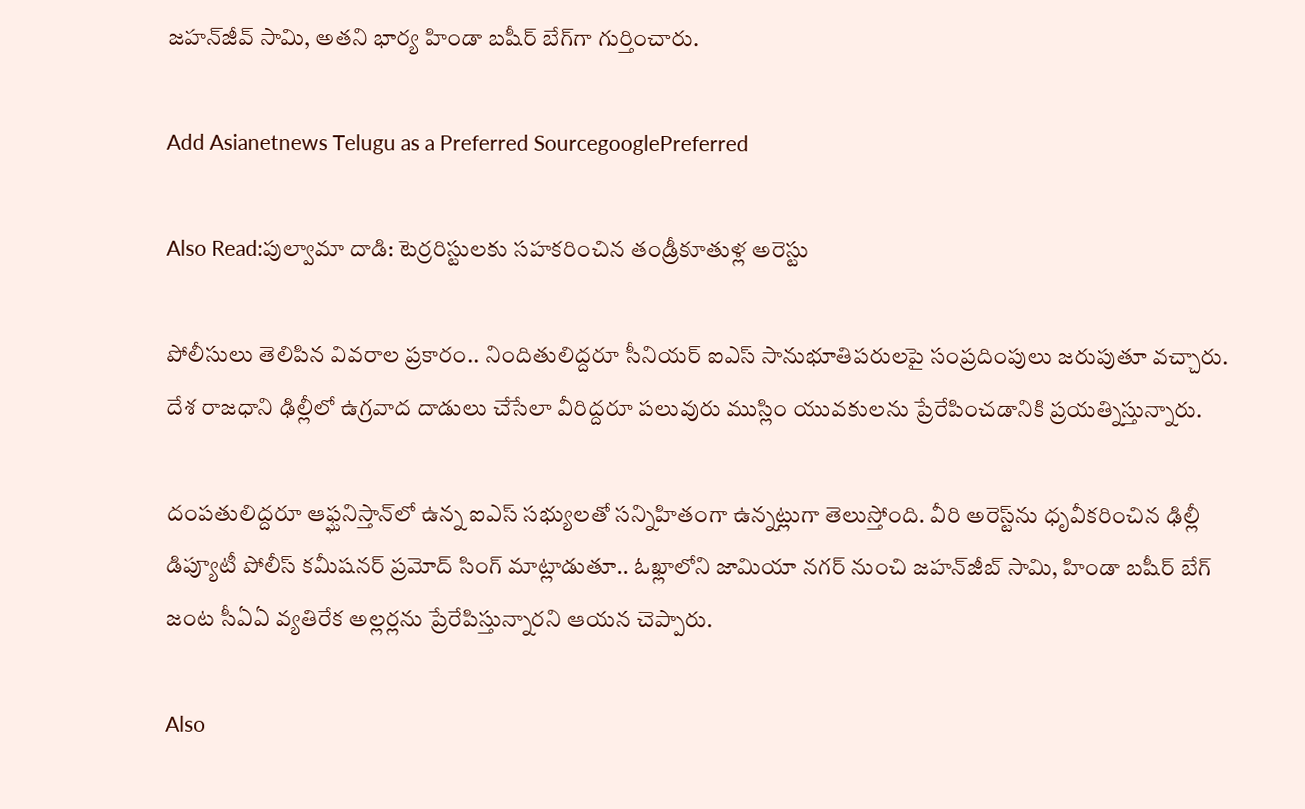జహన్‌జీవ్ సామి, అతని భార్య హిండా బషీర్ బేగ్‌గా గుర్తించారు.

Add Asianetnews Telugu as a Preferred SourcegooglePreferred

Also Read:పుల్వామా దాడి: టెర్రరిస్టులకు సహకరించిన తండ్రీకూతుళ్ల అరెస్టు

పోలీసులు తెలిపిన వివరాల ప్రకారం.. నిందితులిద్దరూ సీనియర్ ఐఎస్ సానుభూతిపరులపై సంప్రదింపులు జరుపుతూ వచ్చారు. దేశ రాజధాని ఢిల్లీలో ఉగ్రవాద దాడులు చేసేలా వీరిద్దరూ పలువురు ముస్లిం యువకులను ప్రేరేపించడానికి ప్రయత్నిస్తున్నారు.

దంపతులిద్దరూ ఆఫ్ఘనిస్తాన్‌లో ఉన్న ఐఎస్ సభ్యులతో సన్నిహితంగా ఉన్నట్లుగా తెలుస్తోంది. వీరి అరెస్ట్‌ను ధృవీకరించిన ఢిల్లీ డిప్యూటీ పోలీస్ కమీషనర్ ప్రమోద్ సింగ్ మాట్లాడుతూ.. ఓఖ్లాలోని జామియా నగర్ నుంచి జహన్‌జీబ్ సామి, హిండా బషీర్ బేగ్ జంట సీఏఏ వ్యతిరేక అల్లర్లను ప్రేరేపిస్తున్నారని ఆయన చెప్పారు.

Also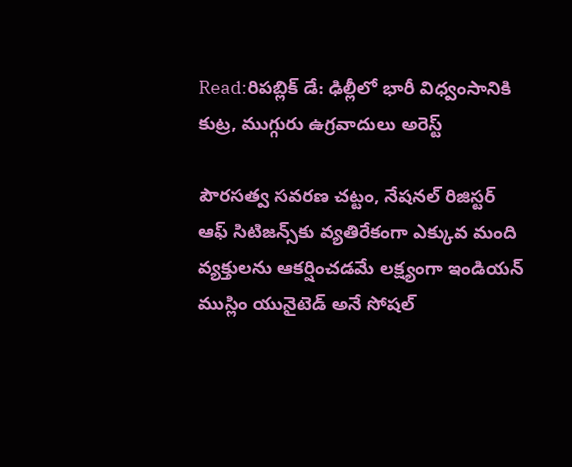Read:రిపబ్లిక్ డే: ఢిల్లీలో భారీ విధ్వంసానికి కుట్ర, ముగ్గురు ఉగ్రవాదులు అరెస్ట్

పౌరసత్వ సవరణ చట్టం, నేషనల్ రిజిస్టర్ ఆఫ్ సిటిజన్స్‌‌కు వ్యతిరేకంగా ఎక్కువ మంది వ్యక్తులను ఆకర్షించడమే లక్ష్యంగా ఇండియన్ ముస్లిం యునైటెడ్ అనే సోషల్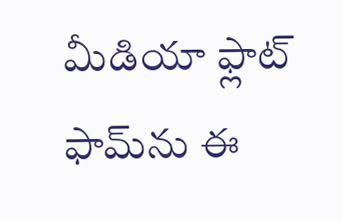మీడియా ఫ్లాట్‌ ఫామ్‌ను ఈ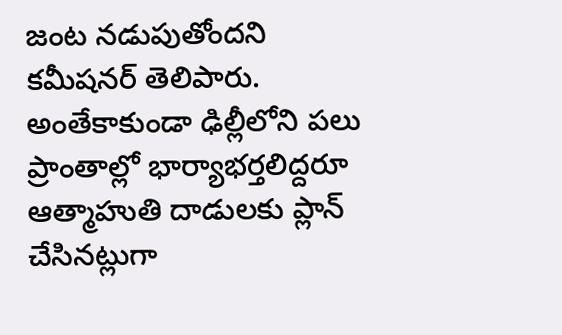జంట నడుపుతోందని కమీషనర్ తెలిపారు. అంతేకాకుండా ఢిల్లీలోని పలు ప్రాంతాల్లో భార్యాభర్తలిద్దరూ ఆత్మాహుతి దాడులకు ప్లాన్ చేసినట్లుగా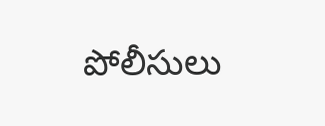పోలీసులు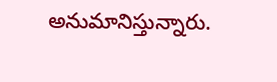అనుమానిస్తున్నారు.